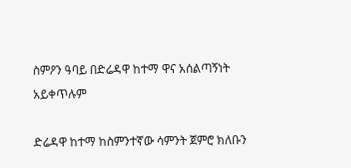ስምዖን ዓባይ በድሬዳዋ ከተማ ዋና አሰልጣኝነት አይቀጥሉም

ድሬዳዋ ከተማ ከስምንተኛው ሳምንት ጀምሮ ክለቡን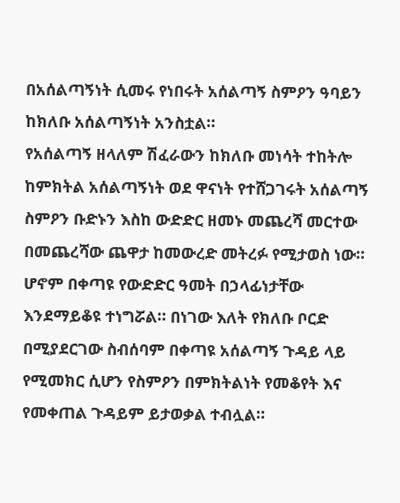በአሰልጣኝነት ሲመሩ የነበሩት አሰልጣኝ ስምዖን ዓባይን ከክለቡ አሰልጣኝነት አንስቷል።
የአሰልጣኝ ዘላለም ሽፈራውን ከክለቡ መነሳት ተከትሎ ከምክትል አሰልጣኝነት ወደ ዋናነት የተሸጋገሩት አሰልጣኝ ስምዖን ቡድኑን እስከ ውድድር ዘመኑ መጨረሻ መርተው በመጨረሻው ጨዋታ ከመውረድ መትረፉ የሚታወስ ነው። ሆኖም በቀጣዩ የውድድር ዓመት በኃላፊነታቸው እንደማይቆዩ ተነግሯል። በነገው እለት የክለቡ ቦርድ በሚያደርገው ስብሰባም በቀጣዩ አሰልጣኝ ጉዳይ ላይ የሚመክር ሲሆን የስምዖን በምክትልነት የመቆየት እና የመቀጠል ጉዳይም ይታወቃል ተብሏል።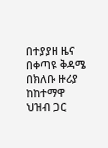በተያያዘ ዜና በቀጣዩ ቅዳሜ በክለቡ ዙሪያ ከከተማዋ ህዝብ ጋር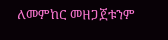ለመምከር መዘጋጀቱንም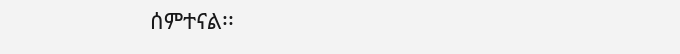ሰምተናል፡፡